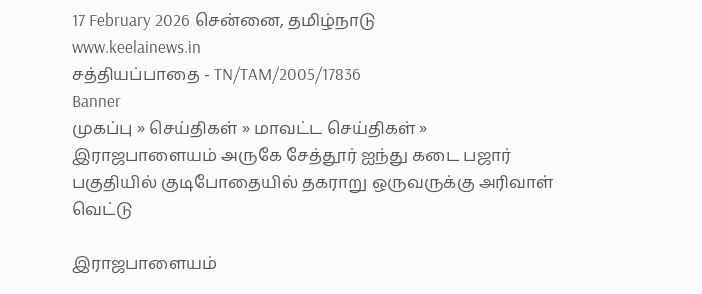17 February 2026 சென்னை, தமிழ்நாடு
www.keelainews.in
சத்தியப்பாதை - TN/TAM/2005/17836
Banner
முகப்பு » செய்திகள் » மாவட்ட செய்திகள் » இராஜபாளையம் அருகே சேத்தூர் ஐந்து கடை பஜார் பகுதியில் குடிபோதையில் தகராறு ஒருவருக்கு அரிவாள் வெட்டு

இராஜபாளையம்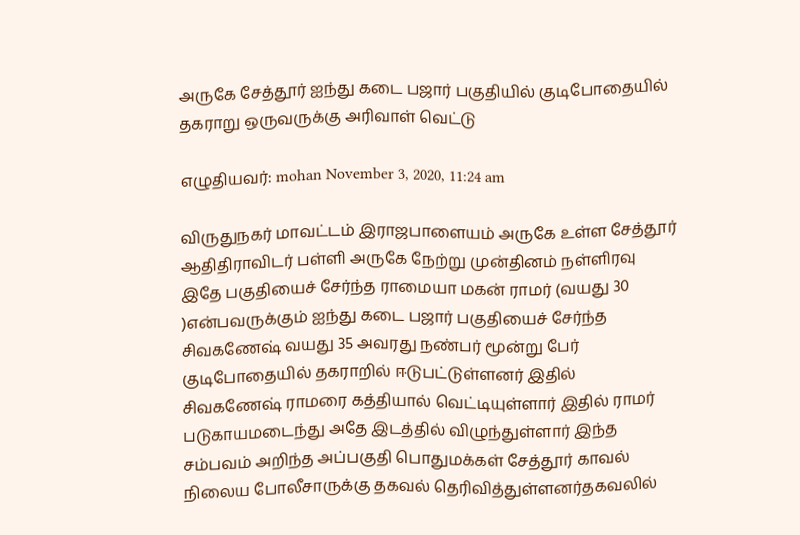அருகே சேத்தூர் ஐந்து கடை பஜார் பகுதியில் குடிபோதையில் தகராறு ஒருவருக்கு அரிவாள் வெட்டு

எழுதியவர்: mohan November 3, 2020, 11:24 am

விருதுநகர் மாவட்டம் இராஜபாளையம் அருகே உள்ள சேத்தூர் ஆதிதிராவிடர் பள்ளி அருகே நேற்று முன்தினம் நள்ளிரவு இதே பகுதியைச் சேர்ந்த ராமையா மகன் ராமர் (வயது 30 )என்பவருக்கும் ஐந்து கடை பஜார் பகுதியைச் சேர்ந்த சிவகணேஷ் வயது 35 அவரது நண்பர் மூன்று பேர் குடிபோதையில் தகராறில் ஈடுபட்டுள்ளனர் இதில் சிவகணேஷ் ராமரை கத்தியால் வெட்டியுள்ளார் இதில் ராமர் படுகாயமடைந்து அதே இடத்தில் விழுந்துள்ளார் இந்த சம்பவம் அறிந்த அப்பகுதி பொதுமக்கள் சேத்தூர் காவல் நிலைய போலீசாருக்கு தகவல் தெரிவித்துள்ளனர்தகவலில்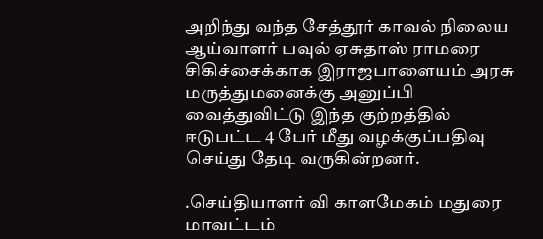அறிந்து வந்த சேத்தூர் காவல் நிலைய ஆய்வாளர் பவுல் ஏசுதாஸ் ராமரை சிகிச்சைக்காக இராஜபாளையம் அரசு மருத்துமனைக்கு அனுப்பி வைத்துவிட்டு இந்த குற்றத்தில் ஈடுபட்ட 4 பேர் மீது வழக்குப்பதிவு செய்து தேடி வருகின்றனர்.

.செய்தியாளர் வி காளமேகம் மதுரை மாவட்டம்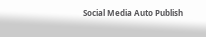Social Media Auto Publish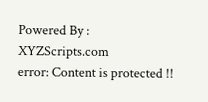Powered By : XYZScripts.com
error: Content is protected !!